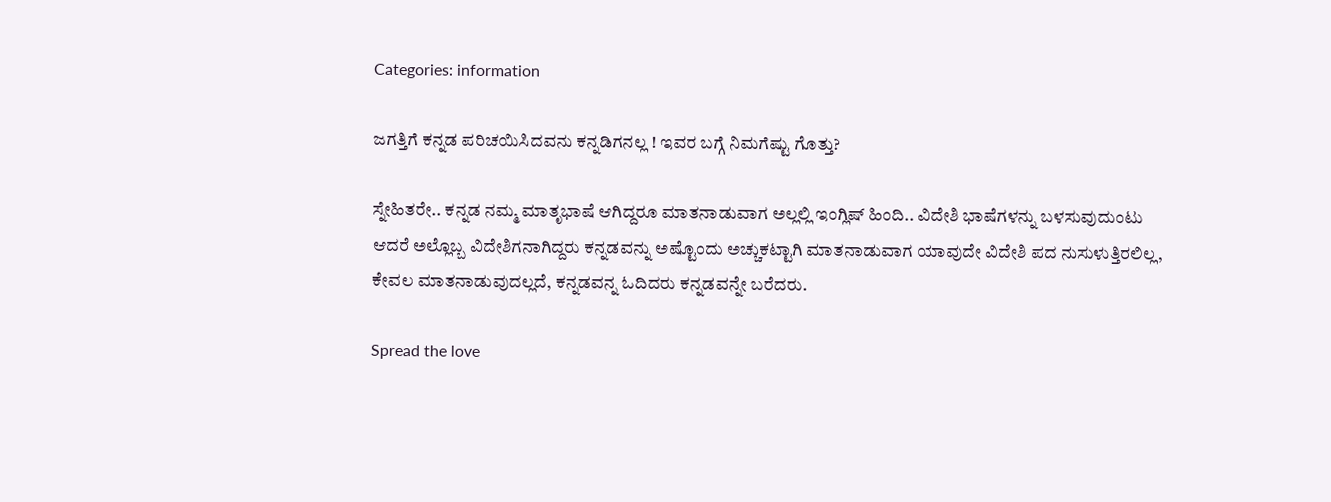Categories: information

ಜಗತ್ತಿಗೆ ಕನ್ನಡ ಪರಿಚಯಿಸಿದವನು ಕನ್ನಡಿಗನಲ್ಲ ! ಇವರ ಬಗ್ಗೆ ನಿಮಗೆಷ್ಟು ಗೊತ್ತು?

ಸ್ನೇಹಿತರೇ.. ಕನ್ನಡ ನಮ್ಮ ಮಾತೃಭಾಷೆ ಆಗಿದ್ದರೂ ಮಾತನಾಡುವಾಗ ಅಲ್ಲಲ್ಲಿ ಇಂಗ್ಲಿಷ್ ಹಿಂದಿ.. ವಿದೇಶಿ ಭಾಷೆಗಳನ್ನು ಬಳಸುವುದುಂಟು ಆದರೆ ಅಲ್ಲೊಬ್ಬ ವಿದೇಶಿಗನಾಗಿದ್ದರು ಕನ್ನಡವನ್ನು ಅಷ್ಟೊಂದು ಅಚ್ಚುಕಟ್ಟಾಗಿ ಮಾತನಾಡುವಾಗ ಯಾವುದೇ ವಿದೇಶಿ ಪದ ನುಸುಳುತ್ತಿರಲಿಲ್ಲ, ಕೇವಲ ಮಾತನಾಡುವುದಲ್ಲದೆ, ಕನ್ನಡವನ್ನ ಓದಿದರು ಕನ್ನಡವನ್ನೇ ಬರೆದರು.

Spread the love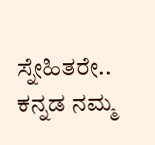ಸ್ನೇಹಿತರೇ.. ಕನ್ನಡ ನಮ್ಮ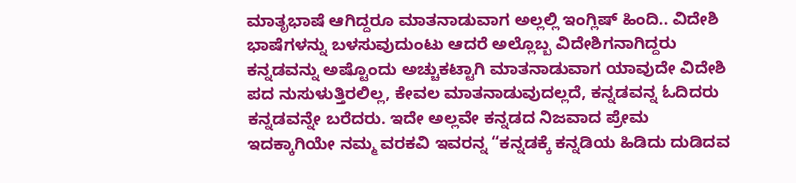ಮಾತೃಭಾಷೆ ಆಗಿದ್ದರೂ ಮಾತನಾಡುವಾಗ ಅಲ್ಲಲ್ಲಿ ಇಂಗ್ಲಿಷ್ ಹಿಂದಿ.. ವಿದೇಶಿ ಭಾಷೆಗಳನ್ನು ಬಳಸುವುದುಂಟು ಆದರೆ ಅಲ್ಲೊಬ್ಬ ವಿದೇಶಿಗನಾಗಿದ್ದರು ಕನ್ನಡವನ್ನು ಅಷ್ಟೊಂದು ಅಚ್ಚುಕಟ್ಟಾಗಿ ಮಾತನಾಡುವಾಗ ಯಾವುದೇ ವಿದೇಶಿ ಪದ ನುಸುಳುತ್ತಿರಲಿಲ್ಲ, ಕೇವಲ ಮಾತನಾಡುವುದಲ್ಲದೆ, ಕನ್ನಡವನ್ನ ಓದಿದರು ಕನ್ನಡವನ್ನೇ ಬರೆದರು. ಇದೇ ಅಲ್ಲವೇ ಕನ್ನಡದ ನಿಜವಾದ ಪ್ರೇಮ ಇದಕ್ಕಾಗಿಯೇ ನಮ್ಮ ವರಕವಿ ಇವರನ್ನ “ಕನ್ನಡಕ್ಕೆ ಕನ್ನಡಿಯ ಹಿಡಿದು ದುಡಿದವ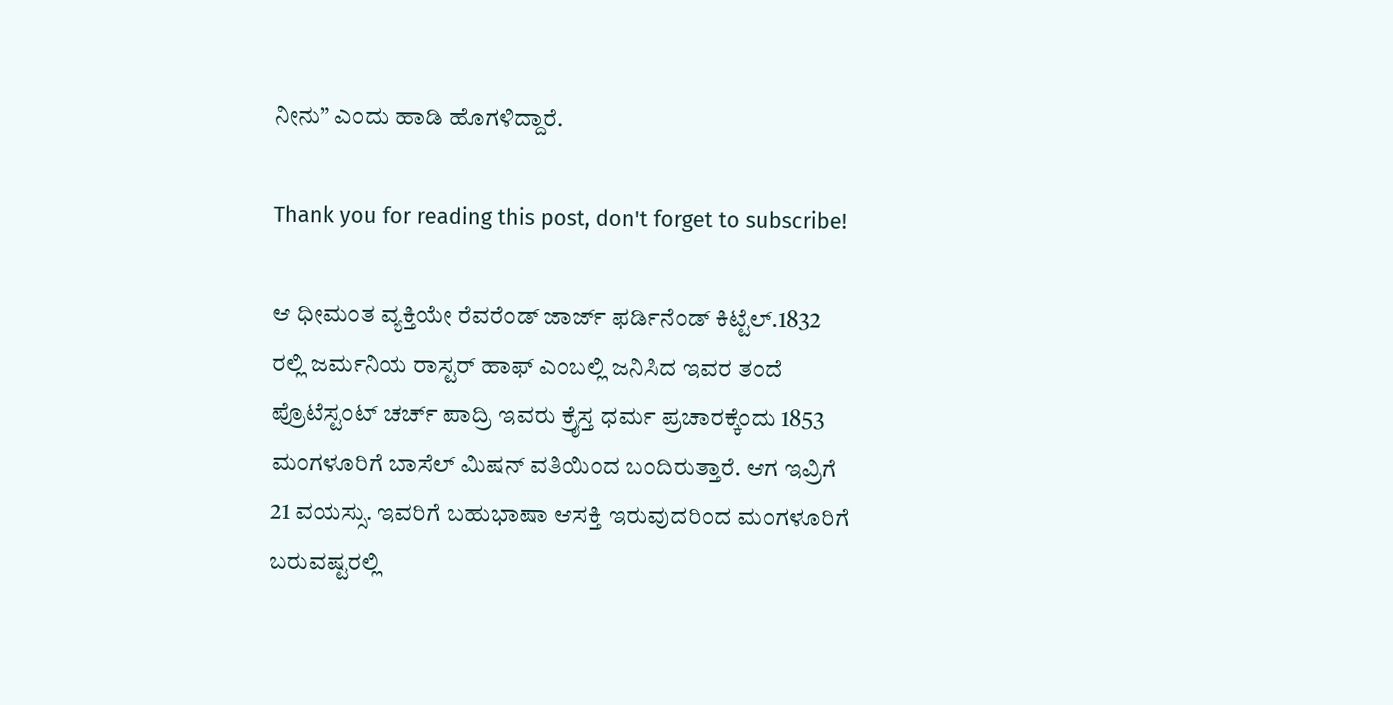ನೀನು” ಎಂದು ಹಾಡಿ ಹೊಗಳಿದ್ದಾರೆ.

Thank you for reading this post, don't forget to subscribe!

ಆ ಧೀಮಂತ ವ್ಯಕ್ತಿಯೇ ರೆವರೆಂಡ್ ಜಾರ್ಜ್ ಫರ್ಡಿನೆಂಡ್ ಕಿಟ್ಟೆಲ್.1832 ರಲ್ಲಿ ಜರ್ಮನಿಯ ರಾಸ್ಟರ್ ಹಾಫ್ ಎಂಬಲ್ಲಿ ಜನಿಸಿದ ಇವರ ತಂದೆ ಪ್ರೊಟೆಸ್ಟಂಟ್ ಚರ್ಚ್ ಪಾದ್ರಿ ಇವರು ಕ್ರೈಸ್ತ ಧರ್ಮ ಪ್ರಚಾರಕ್ಕೆಂದು 1853 ಮಂಗಳೂರಿಗೆ ಬಾಸೆಲ್ ಮಿಷನ್ ವತಿಯಿಂದ ಬಂದಿರುತ್ತಾರೆ. ಆಗ ಇವ್ರಿಗೆ 21 ವಯಸ್ಸು. ಇವರಿಗೆ ಬಹುಭಾಷಾ ಆಸಕ್ತಿ ಇರುವುದರಿಂದ ಮಂಗಳೂರಿಗೆ ಬರುವಷ್ಟರಲ್ಲಿ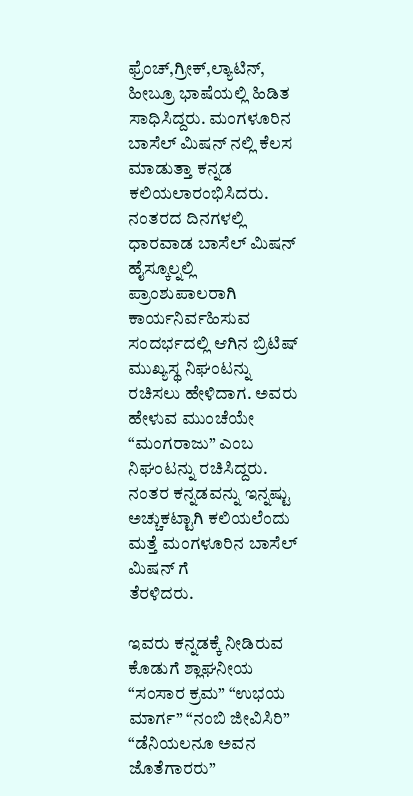ಫ್ರೆಂಚ್,ಗ್ರೀಕ್,ಲ್ಯಾಟಿನ್, ಹೀಬ್ರೂ ಭಾಷೆಯಲ್ಲಿ ಹಿಡಿತ ಸಾಧಿಸಿದ್ದರು. ಮಂಗಳೂರಿನ ಬಾಸೆಲ್ ಮಿಷನ್ ನಲ್ಲಿ ಕೆಲಸ ಮಾಡುತ್ತಾ ಕನ್ನಡ
ಕಲಿಯಲಾರಂಭಿಸಿದರು. ನಂತರದ ದಿನಗಳಲ್ಲಿ ಧಾರವಾಡ ಬಾಸೆಲ್ ಮಿಷನ್ ಹೈಸ್ಕೂಲ್ನಲ್ಲಿ ಪ್ರಾಂಶುಪಾಲರಾಗಿ ಕಾರ್ಯನಿರ್ವಹಿಸುವ ಸಂದರ್ಭದಲ್ಲಿ ಆಗಿನ ಬ್ರಿಟಿಷ್ ಮುಖ್ಯಸ್ಥ ನಿಘಂಟನ್ನು ರಚಿಸಲು ಹೇಳಿದಾಗ. ಅವರು ಹೇಳುವ ಮುಂಚೆಯೇ “ಮಂಗರಾಜು” ಎಂಬ ನಿಘಂಟನ್ನು ರಚಿಸಿದ್ದರು. ನಂತರ ಕನ್ನಡವನ್ನು ಇನ್ನಷ್ಟು ಅಚ್ಚುಕಟ್ಟಾಗಿ ಕಲಿಯಲೆಂದು ಮತ್ತೆ ಮಂಗಳೂರಿನ ಬಾಸೆಲ್ ಮಿಷನ್ ಗೆ
ತೆರಳಿದರು.

ಇವರು ಕನ್ನಡಕ್ಕೆ ನೀಡಿರುವ ಕೊಡುಗೆ ಶ್ಲಾಘನೀಯ “ಸಂಸಾರ ಕ್ರಮ” “ಉಭಯ ಮಾರ್ಗ” “ನಂಬಿ ಜೀವಿಸಿರಿ”
“ಡೆನಿಯಲನೂ ಅವನ ಜೊತೆಗಾರರು”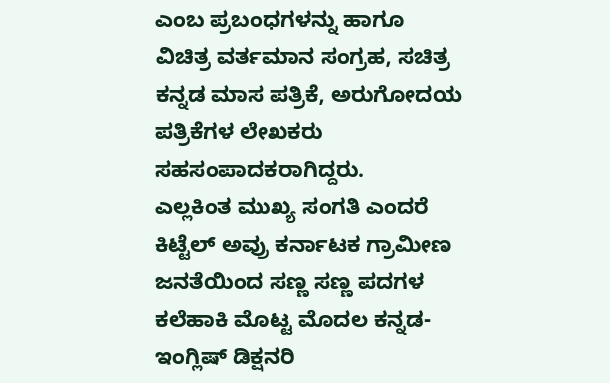ಎಂಬ ಪ್ರಬಂಧಗಳನ್ನು ಹಾಗೂ ವಿಚಿತ್ರ ವರ್ತಮಾನ ಸಂಗ್ರಹ, ಸಚಿತ್ರ ಕನ್ನಡ ಮಾಸ ಪತ್ರಿಕೆ, ಅರುಗೋದಯ ಪತ್ರಿಕೆಗಳ ಲೇಖಕರು ಸಹಸಂಪಾದಕರಾಗಿದ್ದರು.
ಎಲ್ಲಕಿಂತ ಮುಖ್ಯ ಸಂಗತಿ ಎಂದರೆ ಕಿಟ್ಟೆಲ್ ಅವ್ರು ಕರ್ನಾಟಕ ಗ್ರಾಮೀಣ ಜನತೆಯಿಂದ ಸಣ್ಣ ಸಣ್ಣ ಪದಗಳ ಕಲೆಹಾಕಿ ಮೊಟ್ಟ ಮೊದಲ ಕನ್ನಡ-ಇಂಗ್ಲಿಷ್ ಡಿಕ್ಷನರಿ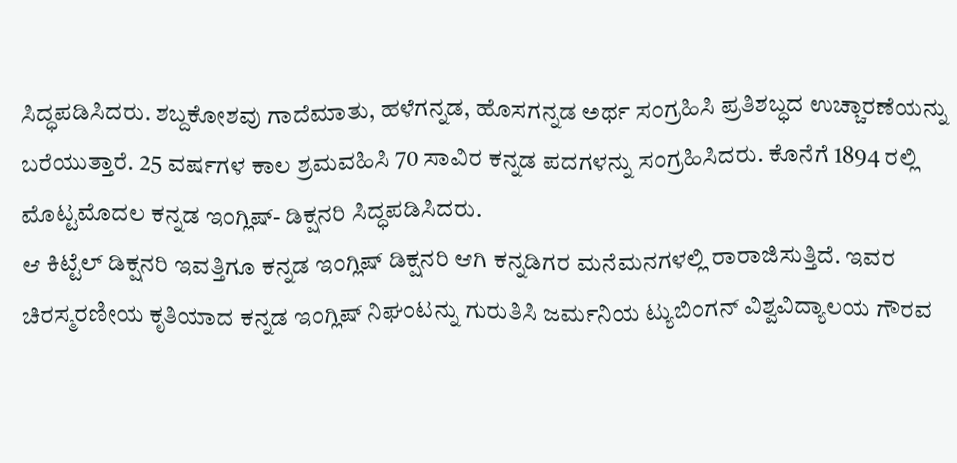ಸಿದ್ಧಪಡಿಸಿದರು. ಶಬ್ದಕೋಶವು ಗಾದೆಮಾತು, ಹಳೆಗನ್ನಡ, ಹೊಸಗನ್ನಡ ಅರ್ಥ ಸಂಗ್ರಹಿಸಿ ಪ್ರತಿಶಬ್ಧದ ಉಚ್ಚಾರಣೆಯನ್ನು ಬರೆಯುತ್ತಾರೆ. 25 ವರ್ಷಗಳ ಕಾಲ ಶ್ರಮವಹಿಸಿ 70 ಸಾವಿರ ಕನ್ನಡ ಪದಗಳನ್ನು ಸಂಗ್ರಹಿಸಿದರು. ಕೊನೆಗೆ 1894 ರಲ್ಲಿ ಮೊಟ್ಟಮೊದಲ ಕನ್ನಡ ಇಂಗ್ಲಿಷ್- ಡಿಕ್ಷನರಿ ಸಿದ್ಧಪಡಿಸಿದರು.
ಆ ಕಿಟ್ಟೆಲ್ ಡಿಕ್ಷನರಿ ಇವತ್ತಿಗೂ ಕನ್ನಡ ಇಂಗ್ಲಿಷ್ ಡಿಕ್ಷನರಿ ಆಗಿ ಕನ್ನಡಿಗರ ಮನೆಮನಗಳಲ್ಲಿ ರಾರಾಜಿಸುತ್ತಿದೆ. ಇವರ ಚಿರಸ್ಮರಣೀಯ ಕೃತಿಯಾದ ಕನ್ನಡ ಇಂಗ್ಲಿಷ್ ನಿಘಂಟನ್ನು ಗುರುತಿಸಿ ಜರ್ಮನಿಯ ಟ್ಯುಬಿಂಗನ್ ವಿಶ್ವವಿದ್ಯಾಲಯ ಗೌರವ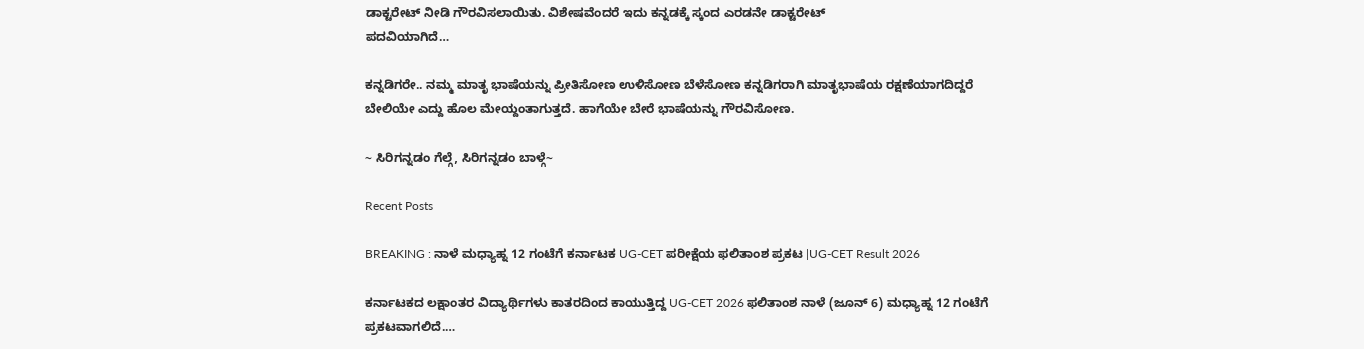ಡಾಕ್ಟರೇಟ್ ನೀಡಿ ಗೌರವಿಸಲಾಯಿತು. ವಿಶೇಷವೆಂದರೆ ಇದು ಕನ್ನಡಕ್ಕೆ ಸ್ಕಂದ ಎರಡನೇ ಡಾಕ್ಟರೇಟ್
ಪದವಿಯಾಗಿದೆ…

ಕನ್ನಡಿಗರೇ.. ನಮ್ಮ ಮಾತೃ ಭಾಷೆಯನ್ನು ಪ್ರೀತಿಸೋಣ ಉಳಿಸೋಣ ಬೆಳೆಸೋಣ ಕನ್ನಡಿಗರಾಗಿ ಮಾತೃಭಾಷೆಯ ರಕ್ಷಣೆಯಾಗದಿದ್ದರೆ ಬೇಲಿಯೇ ಎದ್ದು ಹೊಲ ಮೇಯ್ದಂತಾಗುತ್ತದೆ. ಹಾಗೆಯೇ ಬೇರೆ ಭಾಷೆಯನ್ನು ಗೌರವಿಸೋಣ.

~ ಸಿರಿಗನ್ನಡಂ ಗೆಲ್ಗೆ, ಸಿರಿಗನ್ನಡಂ ಬಾಳ್ಗೆ~

Recent Posts

BREAKING : ನಾಳೆ ಮಧ್ಯಾಹ್ನ 12 ಗಂಟೆಗೆ ಕರ್ನಾಟಕ UG-CET ಪರೀಕ್ಷೆಯ ಫಲಿತಾಂಶ ಪ್ರಕಟ |UG-CET Result 2026

ಕರ್ನಾಟಕದ ಲಕ್ಷಾಂತರ ವಿದ್ಯಾರ್ಥಿಗಳು ಕಾತರದಿಂದ ಕಾಯುತ್ತಿದ್ದ UG-CET 2026 ಫಲಿತಾಂಶ ನಾಳೆ (ಜೂನ್ 6) ಮಧ್ಯಾಹ್ನ 12 ಗಂಟೆಗೆ ಪ್ರಕಟವಾಗಲಿದೆ.…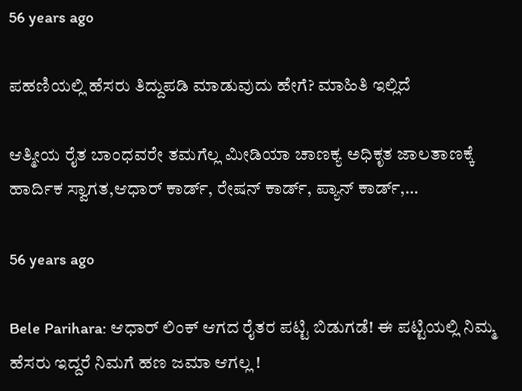56 years ago

ಪಹಣಿಯಲ್ಲಿ ಹೆಸರು ತಿದ್ದುಪಡಿ ಮಾಡುವುದು ಹೇಗೆ? ಮಾಹಿತಿ ಇಲ್ಲಿದೆ

ಆತ್ಮೀಯ ರೈತ ಬಾಂಧವರೇ ತಮಗೆಲ್ಲ ಮೀಡಿಯಾ ಚಾಣಕ್ಯ ಅಧಿಕೃತ ಜಾಲತಾಣಕ್ಕೆ ಹಾರ್ದಿಕ ಸ್ವಾಗತ,ಆಧಾರ್ ಕಾರ್ಡ್, ರೇಷನ್ ಕಾರ್ಡ್, ಪ್ಯಾನ್ ಕಾರ್ಡ್,…

56 years ago

Bele Parihara: ಆಧಾರ್ ಲಿಂಕ್ ಆಗದ ರೈತರ ಪಟ್ಟಿ ಬಿಡುಗಡೆ! ಈ ಪಟ್ಟಿಯಲ್ಲಿ ನಿಮ್ಮ ಹೆಸರು ಇದ್ದರೆ ನಿಮಗೆ ಹಣ ಜಮಾ ಆಗಲ್ಲ !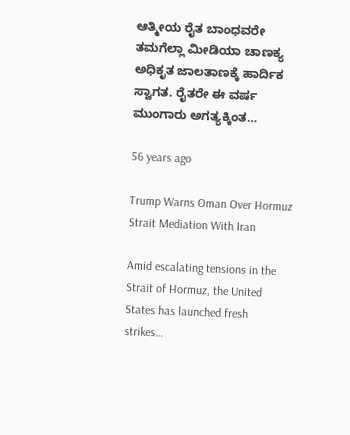ಆತ್ಮೀಯ ರೈತ ಬಾಂಧವರೇ ತಮಗೆಲ್ಲಾ ಮೀಡಿಯಾ ಚಾಣಕ್ಯ ಅಧಿಕೃತ ಜಾಲತಾಣಕ್ಕೆ ಹಾರ್ದಿಕ ಸ್ವಾಗತ. ರೈತರೇ ಈ ವರ್ಷ ಮುಂಗಾರು ಅಗತ್ಯಕ್ಕಿಂತ…

56 years ago

Trump Warns Oman Over Hormuz Strait Mediation With Iran

Amid escalating tensions in the Strait of Hormuz, the United States has launched fresh strikes…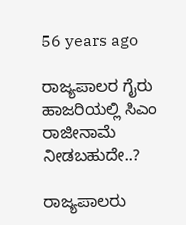56 years ago

ರಾಜ್ಯಪಾಲರ ಗೈರು ಹಾಜರಿಯಲ್ಲಿ ಸಿಎಂ ರಾಜೀನಾಮೆ ನೀಡಬಹುದೇ..?

ರಾಜ್ಯಪಾಲರು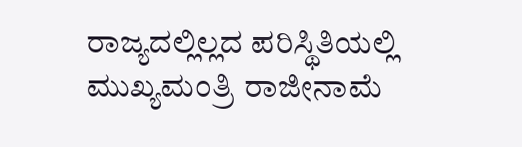ರಾಜ್ಯದಲ್ಲಿಲ್ಲದ ಪರಿಸ್ಥಿತಿಯಲ್ಲಿ ಮುಖ್ಯಮಂತ್ರಿ ರಾಜೀನಾಮೆ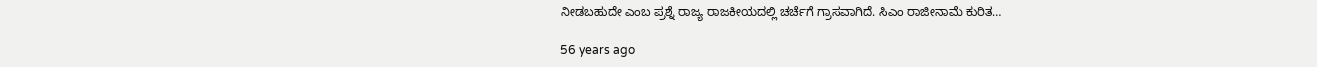ನೀಡಬಹುದೇ ಎಂಬ ಪ್ರಶ್ನೆ ರಾಜ್ಯ ರಾಜಕೀಯದಲ್ಲಿ ಚರ್ಚೆಗೆ ಗ್ರಾಸವಾಗಿದೆ. ಸಿಎಂ ರಾಜೀನಾಮೆ ಕುರಿತ…

56 years ago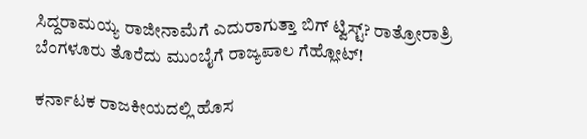ಸಿದ್ದರಾಮಯ್ಯ ರಾಜೀನಾಮೆಗೆ ಎದುರಾಗುತ್ತಾ ಬಿಗ್ ಟ್ವಿಸ್ಟ್? ರಾತ್ರೋರಾತ್ರಿ ಬೆಂಗಳೂರು ತೊರೆದು ಮುಂಬೈಗೆ ರಾಜ್ಯಪಾಲ ಗೆಹ್ಲೋಟ್!

ಕರ್ನಾಟಕ ರಾಜಕೀಯದಲ್ಲಿ ಹೊಸ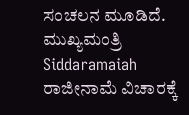ಸಂಚಲನ ಮೂಡಿದೆ. ಮುಖ್ಯಮಂತ್ರಿ Siddaramaiah ರಾಜೀನಾಮೆ ವಿಚಾರಕ್ಕೆ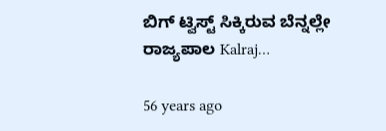ಬಿಗ್ ಟ್ವಿಸ್ಟ್ ಸಿಕ್ಕಿರುವ ಬೆನ್ನಲ್ಲೇ ರಾಜ್ಯಪಾಲ Kalraj…

56 years ago